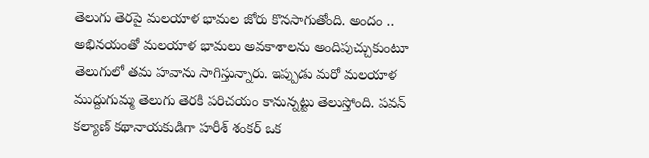తెలుగు తెరపై మలయాళ భామల జోరు కొనసాగుతోంది. అందం .. అభినయంతో మలయాళ భామలు అవకాశాలను అందిపుచ్చుకుంటూ తెలుగులో తమ హవాను సాగిస్తున్నారు. ఇప్పుడు మరో మలయాళ ముద్దుగుమ్మ తెలుగు తెరకి పరిచయం కానున్నట్టు తెలుస్తోంది. పవన్ కల్యాణ్ కథానాయకుడిగా హరీశ్ శంకర్ ఒక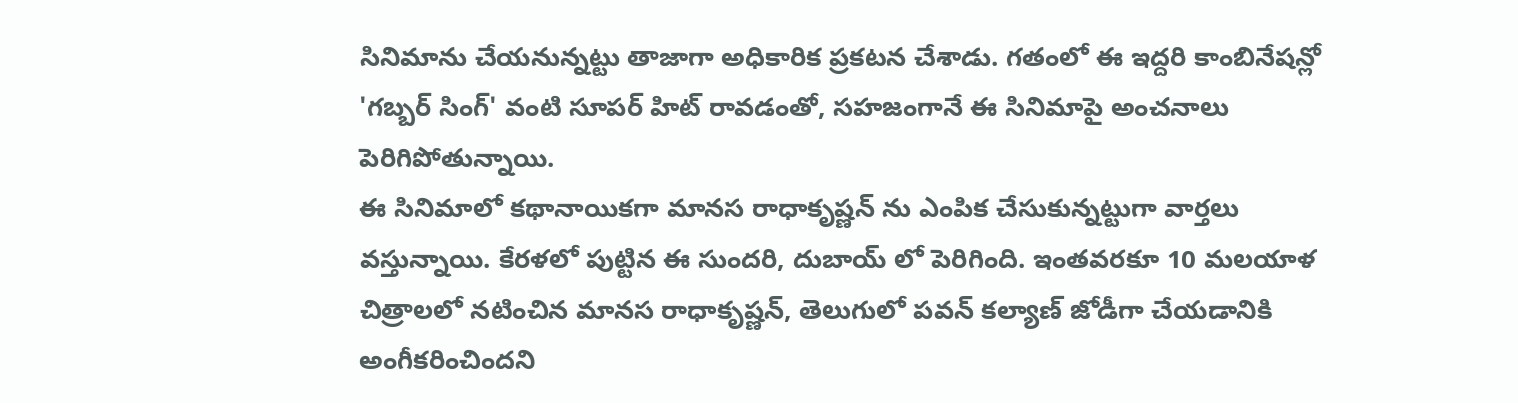సినిమాను చేయనున్నట్టు తాజాగా అధికారిక ప్రకటన చేశాడు. గతంలో ఈ ఇద్దరి కాంబినేషన్లో 'గబ్బర్ సింగ్' వంటి సూపర్ హిట్ రావడంతో, సహజంగానే ఈ సినిమాపై అంచనాలు పెరిగిపోతున్నాయి.
ఈ సినిమాలో కథానాయికగా మానస రాధాకృష్ణన్ ను ఎంపిక చేసుకున్నట్టుగా వార్తలు వస్తున్నాయి. కేరళలో పుట్టిన ఈ సుందరి, దుబాయ్ లో పెరిగింది. ఇంతవరకూ 10 మలయాళ చిత్రాలలో నటించిన మానస రాధాకృష్ణన్, తెలుగులో పవన్ కల్యాణ్ జోడీగా చేయడానికి అంగీకరించిందని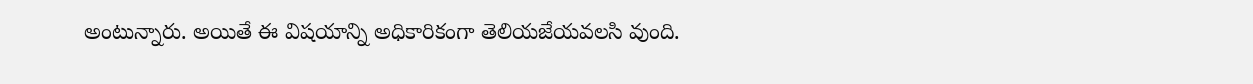అంటున్నారు. అయితే ఈ విషయాన్ని అధికారికంగా తెలియజేయవలసి వుంది.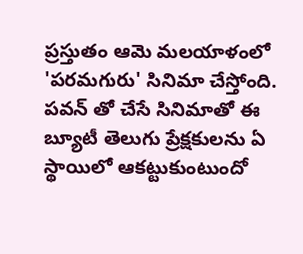ప్రస్తుతం ఆమె మలయాళంలో 'పరమగురు' సినిమా చేస్తోంది. పవన్ తో చేసే సినిమాతో ఈ బ్యూటీ తెలుగు ప్రేక్షకులను ఏ స్థాయిలో ఆకట్టుకుంటుందో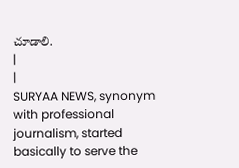చూడాలి.
|
|
SURYAA NEWS, synonym with professional journalism, started basically to serve the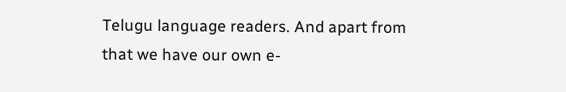Telugu language readers. And apart from that we have our own e-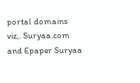portal domains viz,. Suryaa.com and Epaper Suryaa